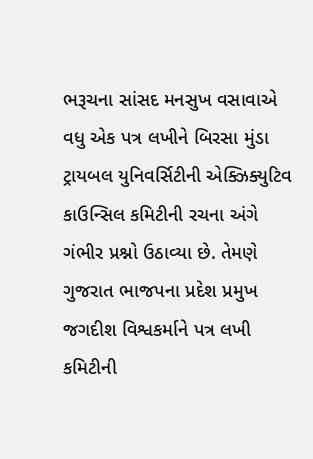ભરૂચના સાંસદ મનસુખ વસાવાએ વધુ એક પત્ર લખીને બિરસા મુંડા ટ્રાયબલ યુનિવર્સિટીની એક્ઝિક્યુટિવ કાઉન્સિલ કમિટીની રચના અંગે ગંભીર પ્રશ્નો ઉઠાવ્યા છે. તેમણે ગુજરાત ભાજપના પ્રદેશ પ્રમુખ જગદીશ વિશ્વકર્માને પત્ર લખી કમિટીની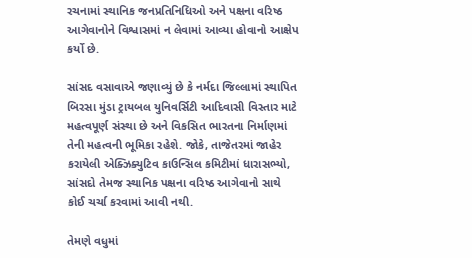રચનામાં સ્થાનિક જનપ્રતિનિધિઓ અને પક્ષના વરિષ્ઠ આગેવાનોને વિશ્વાસમાં ન લેવામાં આવ્યા હોવાનો આક્ષેપ કર્યો છે.

સાંસદ વસાવાએ જણાવ્યું છે કે નર્મદા જિલ્લામાં સ્થાપિત બિરસા મુંડા ટ્રાયબલ યુનિવર્સિટી આદિવાસી વિસ્તાર માટે મહત્વપૂર્ણ સંસ્થા છે અને વિકસિત ભારતના નિર્માણમાં તેની મહત્વની ભૂમિકા રહેશે. જોકે, તાજેતરમાં જાહેર કરાયેલી એક્ઝિક્યુટિવ કાઉન્સિલ કમિટીમાં ધારાસભ્યો, સાંસદો તેમજ સ્થાનિક પક્ષના વરિષ્ઠ આગેવાનો સાથે કોઈ ચર્ચા કરવામાં આવી નથી.

તેમણે વધુમાં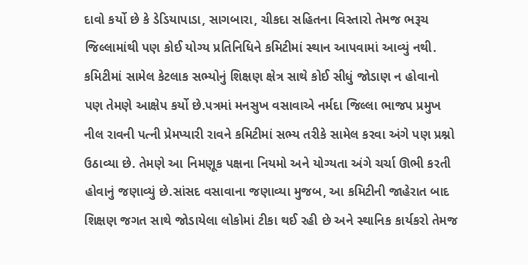દાવો કર્યો છે કે ડેડિયાપાડા, સાગબારા, ચીકદા સહિતના વિસ્તારો તેમજ ભરૂચ જિલ્લામાંથી પણ કોઈ યોગ્ય પ્રતિનિધિને કમિટીમાં સ્થાન આપવામાં આવ્યું નથી. કમિટીમાં સામેલ કેટલાક સભ્યોનું શિક્ષણ ક્ષેત્ર સાથે કોઈ સીધું જોડાણ ન હોવાનો પણ તેમણે આક્ષેપ કર્યો છે.પત્રમાં મનસુખ વસાવાએ નર્મદા જિલ્લા ભાજપ પ્રમુખ નીલ રાવની પત્ની પ્રેમપ્યારી રાવને કમિટીમાં સભ્ય તરીકે સામેલ કરવા અંગે પણ પ્રશ્નો ઉઠાવ્યા છે. તેમણે આ નિમણૂક પક્ષના નિયમો અને યોગ્યતા અંગે ચર્ચા ઊભી કરતી હોવાનું જણાવ્યું છે.સાંસદ વસાવાના જણાવ્યા મુજબ, આ કમિટીની જાહેરાત બાદ શિક્ષણ જગત સાથે જોડાયેલા લોકોમાં ટીકા થઈ રહી છે અને સ્થાનિક કાર્યકરો તેમજ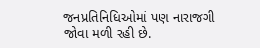જનપ્રતિનિધિઓમાં પણ નારાજગી જોવા મળી રહી છે.